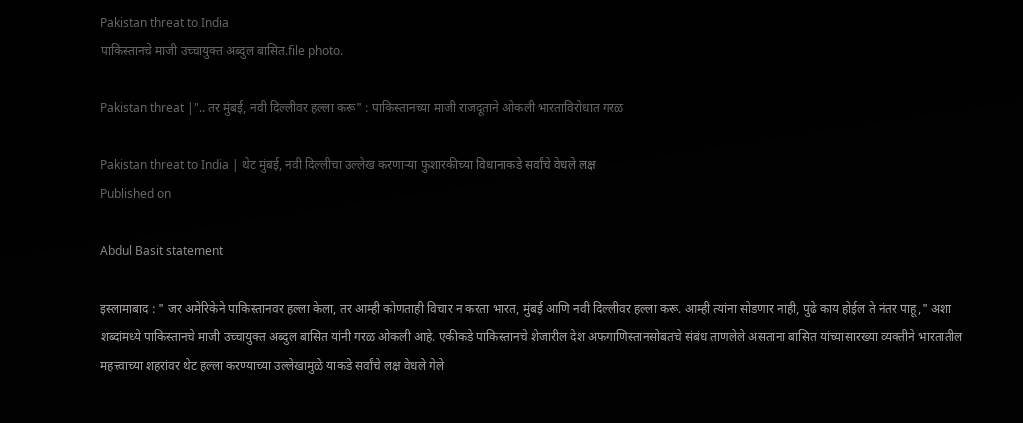Pakistan threat to India
पाकिस्तानचे माजी उच्चायुक्त अब्दुल बासित.file photo.

Pakistan threat |".. तर मुंबई, नवी दिल्लीवर हल्ला करू" : पाकिस्तानच्या माजी राजदूताने ओकली भारताविरोधात गरळ

Pakistan threat to India | थेट मुंबई, नवी दिल्‍लीचा उल्‍लेख करणार्‍या फुशारकीच्‍या विधानाकडे सर्वांचे वेधले लक्ष
Published on

Abdul Basit statement

इस्‍लामाबाद : " जर अमेरिकेने पाकिस्तानवर हल्ला केला, तर आम्ही कोणताही विचार न करता भारत, मुंबई आणि नवी दिल्लीवर हल्ला करू. आम्ही त्यांना सोडणार नाही, पुढे काय होईल ते नंतर पाहू," अशा शब्दांमध्ये पाकिस्तानचे माजी उच्चायुक्त अब्दुल बासित यांनी गरळ ओकली आहे. एकीकडे पाकिस्तानचे शेजारील देश अफगाणिस्तानसोबतचे संबंध ताणलेले असताना बासित यांच्यासारख्या व्यक्तीने भारतातील महत्त्वाच्या शहरांवर थेट हल्ला करण्याच्या उल्लेखामुळे याकडे सर्वांचे लक्ष वेधले गेले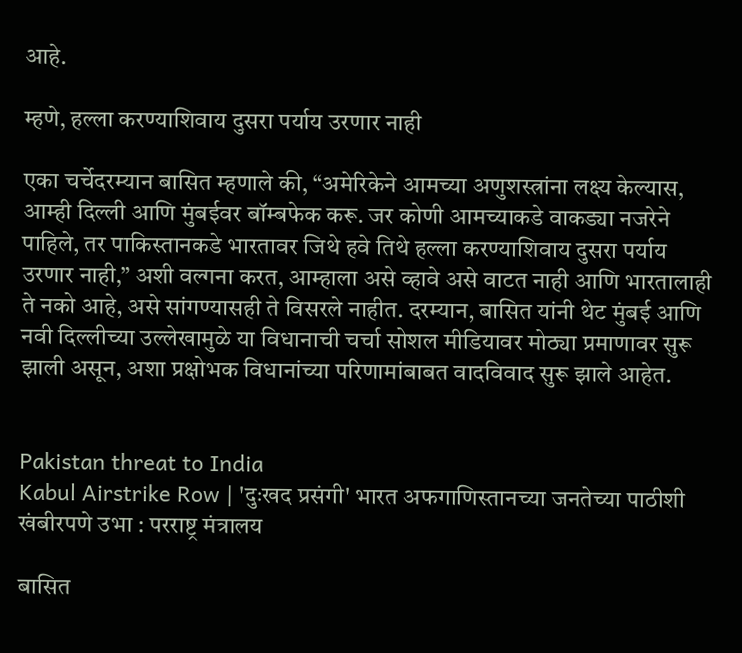आहे.

म्‍हणे, हल्ला करण्याशिवाय दुसरा पर्याय उरणार नाही

एका चर्चेदरम्यान बासित म्हणाले की, “अमेरिकेने आमच्या अणुशस्त्रांना लक्ष्य केल्यास, आम्ही दिल्ली आणि मुंबईवर बॉम्बफेक करू. जर कोणी आमच्याकडे वाकड्या नजरेने पाहिले, तर पाकिस्तानकडे भारतावर जिथे हवे तिथे हल्ला करण्याशिवाय दुसरा पर्याय उरणार नाही,” अशी वल्गना करत, आम्हाला असे व्हावे असे वाटत नाही आणि भारतालाही ते नको आहे, असे सांगण्यासही ते विसरले नाहीत. दरम्यान, बासित यांनी थेट मुंबई आणि नवी दिल्लीच्या उल्लेखामुळे या विधानाची चर्चा सोशल मीडियावर मोठ्या प्रमाणावर सुरू झाली असून, अशा प्रक्षोभक विधानांच्या परिणामांबाबत वादविवाद सुरू झाले आहेत.


Pakistan threat to India
Kabul Airstrike Row | 'दुःखद प्रसंगी' भारत अफगाणिस्तानच्या जनतेच्या पाठीशी खंबीरपणे उभा : परराष्ट्र मंत्रालय

बासित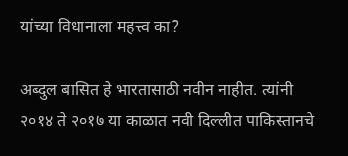यांच्‍या विधानाला महत्त्‍व का?

अब्दुल बासित हे भारतासाठी नवीन नाहीत. त्यांनी २०१४ ते २०१७ या काळात नवी दिल्लीत पाकिस्तानचे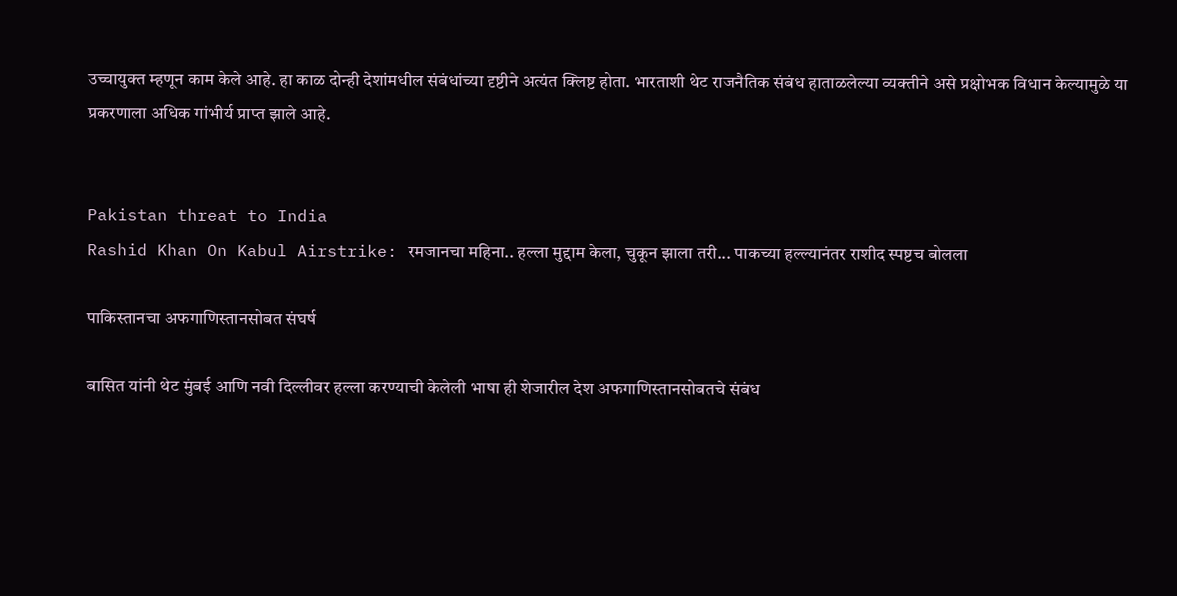उच्चायुक्त म्हणून काम केले आहे. हा काळ दोन्ही देशांमधील संबंधांच्या दृष्टीने अत्यंत क्लिष्ट होता. भारताशी थेट राजनैतिक संबंध हाताळलेल्या व्यक्तीने असे प्रक्षोभक विधान केल्यामुळे या प्रकरणाला अधिक गांभीर्य प्राप्त झाले आहे.


Pakistan threat to India
Rashid Khan On Kabul Airstrike: रमजानचा महिना.. हल्ला मुद्दाम केला, चुकून झाला तरी... पाकच्या हल्ल्यानंतर राशीद स्पष्टच बोलला

पाकिस्तानचा अफगाणिस्तानसोबत संघर्ष

बासित यांनी थेट मुंबई आणि नवी दिल्लीवर हल्ला करण्याची केलेली भाषा ही शेजारील देश अफगाणिस्तानसोबतचे संबंध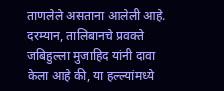ताणलेले असताना आलेली आहे. दरम्यान, तालिबानचे प्रवक्ते जबिहुल्ला मुजाहिद यांनी दावा केला आहे की, या हल्ल्यांमध्ये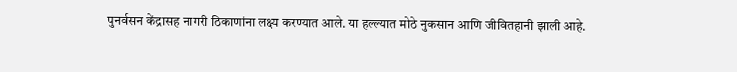पुनर्वसन केंद्रासह नागरी ठिकाणांना लक्ष्य करण्यात आले. या हल्ल्यात मोठे नुकसान आणि जीवितहानी झाली आहे.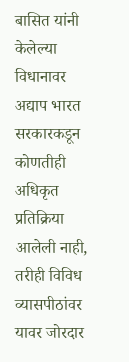बासित यांनी केलेल्या विधानावर अद्याप भारत सरकारकडून कोणतीही अधिकृत प्रतिक्रिया आलेली नाही, तरीही विविध व्यासपीठांवर यावर जोरदार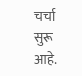चर्चा सुरू आहे.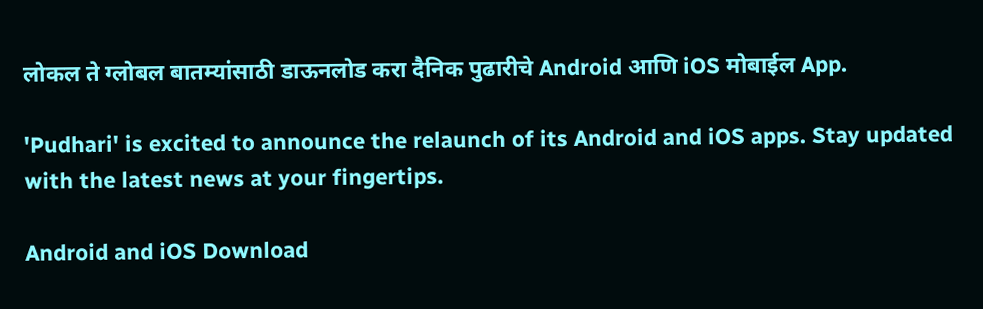लोकल ते ग्लोबल बातम्यांसाठी डाऊनलोड करा दैनिक पुढारीचे Android आणि iOS मोबाईल App.

'Pudhari' is excited to announce the relaunch of its Android and iOS apps. Stay updated with the latest news at your fingertips.

Android and iOS Download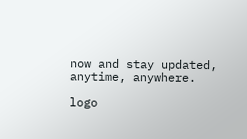now and stay updated, anytime, anywhere.

logo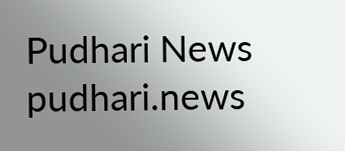Pudhari News
pudhari.news